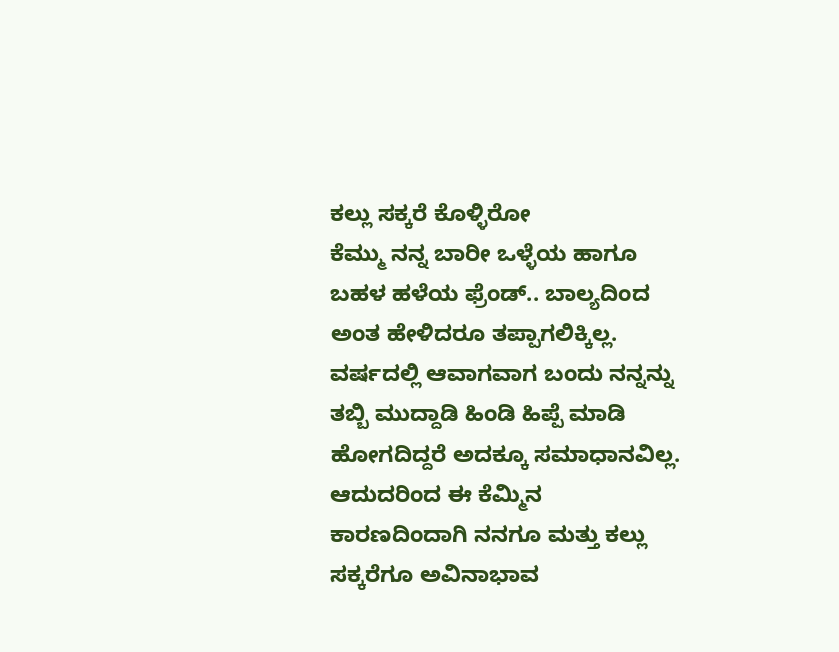ಕಲ್ಲು ಸಕ್ಕರೆ ಕೊಳ್ಳಿರೋ
ಕೆಮ್ಮು ನನ್ನ ಬಾರೀ ಒಳ್ಳೆಯ ಹಾಗೂ ಬಹಳ ಹಳೆಯ ಫ್ರೆಂಡ್.. ಬಾಲ್ಯದಿಂದ ಅಂತ ಹೇಳಿದರೂ ತಪ್ಪಾಗಲಿಕ್ಕಿಲ್ಲ.
ವರ್ಷದಲ್ಲಿ ಆವಾಗವಾಗ ಬಂದು ನನ್ನನ್ನು ತಬ್ಬಿ ಮುದ್ದಾಡಿ ಹಿಂಡಿ ಹಿಪ್ಪೆ ಮಾಡಿ ಹೋಗದಿದ್ದರೆ ಅದಕ್ಕೂ ಸಮಾಧಾನವಿಲ್ಲ.
ಆದುದರಿಂದ ಈ ಕೆಮ್ಮಿನ ಕಾರಣದಿಂದಾಗಿ ನನಗೂ ಮತ್ತು ಕಲ್ಲು ಸಕ್ಕರೆಗೂ ಅವಿನಾಭಾವ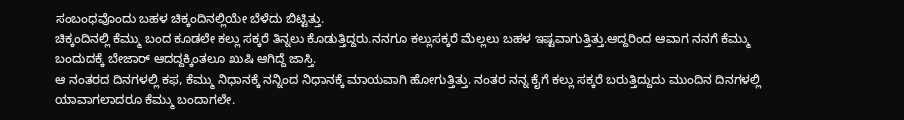ಸಂಬಂಧವೊಂದು ಬಹಳ ಚಿಕ್ಕಂದಿನಲ್ಲಿಯೇ ಬೆಳೆದು ಬಿಟ್ಟಿತ್ತು.
ಚಿಕ್ಕಂದಿನಲ್ಲಿ ಕೆಮ್ಮು ಬಂದ ಕೂಡಲೇ ಕಲ್ಲು ಸಕ್ಕರೆ ತಿನ್ನಲು ಕೊಡುತ್ತಿದ್ದರು.ನನಗೂ ಕಲ್ಲುಸಕ್ಕರೆ ಮೆಲ್ಲಲು ಬಹಳ ಇಷ್ಟವಾಗುತ್ತಿತ್ತು.ಆದ್ದರಿಂದ ಆವಾಗ ನನಗೆ ಕೆಮ್ಮು ಬಂದುದಕ್ಕೆ ಬೇಜಾರ್ ಆದದ್ದಕ್ಕಿಂತಲೂ ಖುಷಿ ಆಗಿದ್ದೆ ಜಾಸ್ತಿ.
ಆ ನಂತರದ ದಿನಗಳಲ್ಲಿ ಕಫ, ಕೆಮ್ಮು ನಿಧಾನಕ್ಕೆ ನನ್ನಿಂದ ನಿಧಾನಕ್ಕೆ ಮಾಯವಾಗಿ ಹೋಗುತ್ತಿತ್ತು. ನಂತರ ನನ್ನ ಕೈಗೆ ಕಲ್ಲು ಸಕ್ಕರೆ ಬರುತ್ತಿದ್ದುದು ಮುಂದಿನ ದಿನಗಳಲ್ಲಿ ಯಾವಾಗಲಾದರೂ ಕೆಮ್ಮು ಬಂದಾಗಲೇ.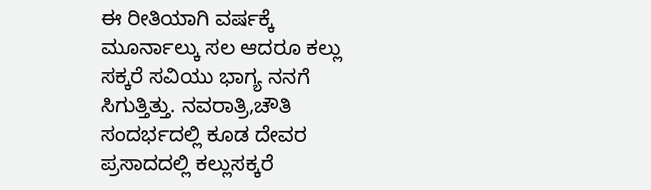ಈ ರೀತಿಯಾಗಿ ವರ್ಷಕ್ಕೆ ಮೂರ್ನಾಲ್ಕು ಸಲ ಆದರೂ ಕಲ್ಲು ಸಕ್ಕರೆ ಸವಿಯು ಭಾಗ್ಯ ನನಗೆ ಸಿಗುತ್ತಿತ್ತು. ನವರಾತ್ರಿ,ಚೌತಿ ಸಂದರ್ಭದಲ್ಲಿ ಕೂಡ ದೇವರ ಪ್ರಸಾದದಲ್ಲಿ ಕಲ್ಲುಸಕ್ಕರೆ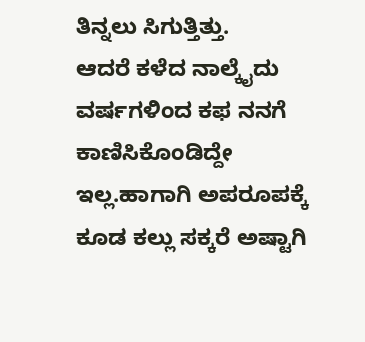ತಿನ್ನಲು ಸಿಗುತ್ತಿತ್ತು.
ಆದರೆ ಕಳೆದ ನಾಲ್ಕೈದು ವರ್ಷಗಳಿಂದ ಕಫ ನನಗೆ ಕಾಣಿಸಿಕೊಂಡಿದ್ದೇ ಇಲ್ಲ.ಹಾಗಾಗಿ ಅಪರೂಪಕ್ಕೆ ಕೂಡ ಕಲ್ಲು ಸಕ್ಕರೆ ಅಷ್ಟಾಗಿ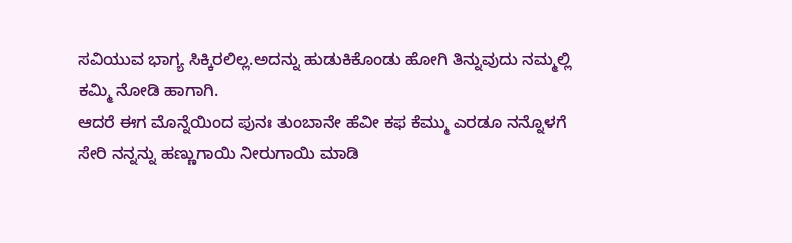ಸವಿಯುವ ಭಾಗ್ಯ ಸಿಕ್ಕಿರಲಿಲ್ಲ.ಅದನ್ನು ಹುಡುಕಿಕೊಂಡು ಹೋಗಿ ತಿನ್ನುವುದು ನಮ್ಮಲ್ಲಿ ಕಮ್ಮಿ ನೋಡಿ ಹಾಗಾಗಿ.
ಆದರೆ ಈಗ ಮೊನ್ನೆಯಿಂದ ಪುನಃ ತುಂಬಾನೇ ಹೆವೀ ಕಫ ಕೆಮ್ಮು ಎರಡೂ ನನ್ನೊಳಗೆ ಸೇರಿ ನನ್ನನ್ನು ಹಣ್ಣುಗಾಯಿ ನೀರುಗಾಯಿ ಮಾಡಿ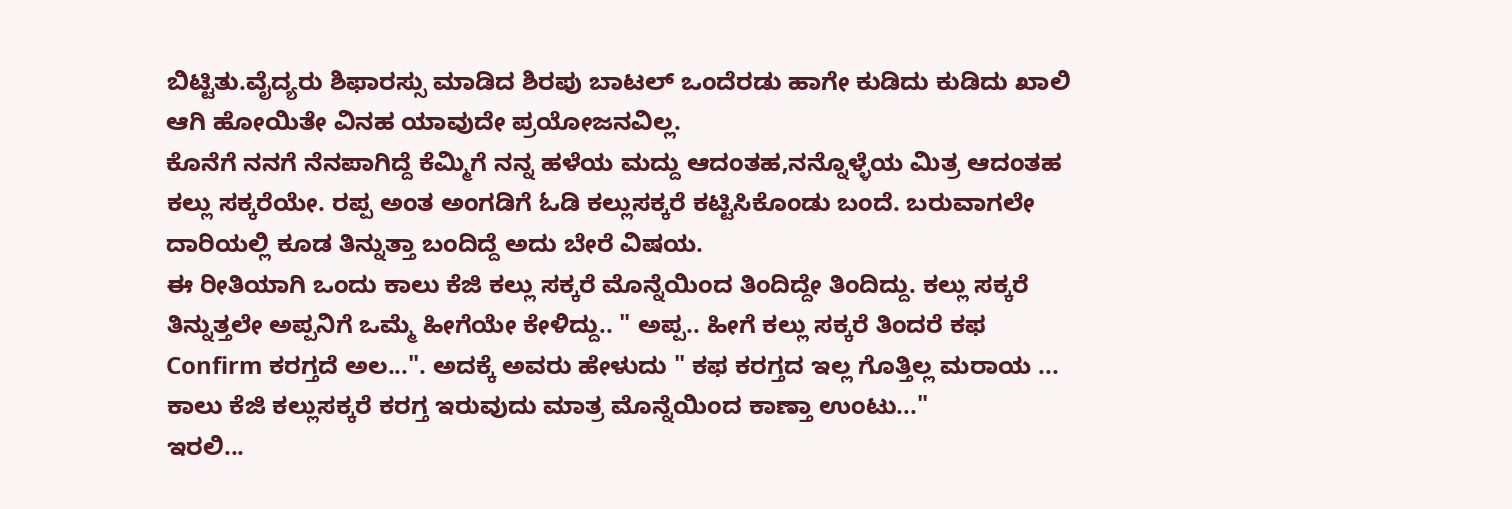ಬಿಟ್ಟಿತು.ವೈದ್ಯರು ಶಿಫಾರಸ್ಸು ಮಾಡಿದ ಶಿರಪು ಬಾಟಲ್ ಒಂದೆರಡು ಹಾಗೇ ಕುಡಿದು ಕುಡಿದು ಖಾಲಿ ಆಗಿ ಹೋಯಿತೇ ವಿನಹ ಯಾವುದೇ ಪ್ರಯೋಜನವಿಲ್ಲ.
ಕೊನೆಗೆ ನನಗೆ ನೆನಪಾಗಿದ್ದೆ ಕೆಮ್ಮಿಗೆ ನನ್ನ ಹಳೆಯ ಮದ್ದು ಆದಂತಹ,ನನ್ನೊಳ್ಳೆಯ ಮಿತ್ರ ಆದಂತಹ ಕಲ್ಲು ಸಕ್ಕರೆಯೇ. ರಪ್ಪ ಅಂತ ಅಂಗಡಿಗೆ ಓಡಿ ಕಲ್ಲುಸಕ್ಕರೆ ಕಟ್ಟಿಸಿಕೊಂಡು ಬಂದೆ. ಬರುವಾಗಲೇ ದಾರಿಯಲ್ಲಿ ಕೂಡ ತಿನ್ನುತ್ತಾ ಬಂದಿದ್ದೆ ಅದು ಬೇರೆ ವಿಷಯ.
ಈ ರೀತಿಯಾಗಿ ಒಂದು ಕಾಲು ಕೆಜಿ ಕಲ್ಲು ಸಕ್ಕರೆ ಮೊನ್ನೆಯಿಂದ ತಿಂದಿದ್ದೇ ತಿಂದಿದ್ದು. ಕಲ್ಲು ಸಕ್ಕರೆ ತಿನ್ನುತ್ತಲೇ ಅಪ್ಪನಿಗೆ ಒಮ್ಮೆ ಹೀಗೆಯೇ ಕೇಳಿದ್ದು.. " ಅಪ್ಪ.. ಹೀಗೆ ಕಲ್ಲು ಸಕ್ಕರೆ ತಿಂದರೆ ಕಫ Confirm ಕರಗ್ತದೆ ಅಲ...". ಅದಕ್ಕೆ ಅವರು ಹೇಳುದು " ಕಫ ಕರಗ್ತದ ಇಲ್ಲ ಗೊತ್ತಿಲ್ಲ ಮರಾಯ ... ಕಾಲು ಕೆಜಿ ಕಲ್ಲುಸಕ್ಕರೆ ಕರಗ್ತ ಇರುವುದು ಮಾತ್ರ ಮೊನ್ನೆಯಿಂದ ಕಾಣ್ತಾ ಉಂಟು..."
ಇರಲಿ...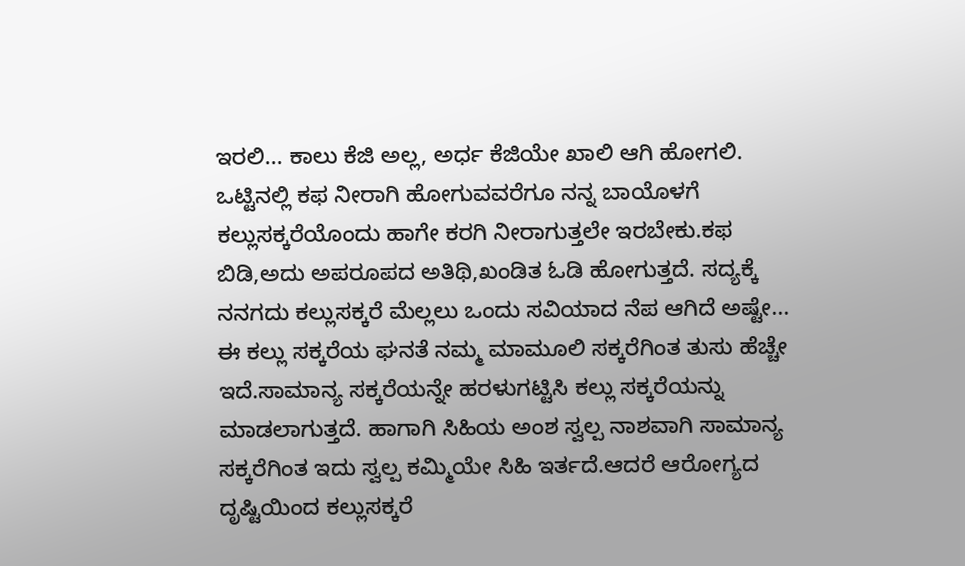ಇರಲಿ... ಕಾಲು ಕೆಜಿ ಅಲ್ಲ, ಅರ್ಧ ಕೆಜಿಯೇ ಖಾಲಿ ಆಗಿ ಹೋಗಲಿ. ಒಟ್ಟಿನಲ್ಲಿ ಕಫ ನೀರಾಗಿ ಹೋಗುವವರೆಗೂ ನನ್ನ ಬಾಯೊಳಗೆ ಕಲ್ಲುಸಕ್ಕರೆಯೊಂದು ಹಾಗೇ ಕರಗಿ ನೀರಾಗುತ್ತಲೇ ಇರಬೇಕು.ಕಫ ಬಿಡಿ,ಅದು ಅಪರೂಪದ ಅತಿಥಿ,ಖಂಡಿತ ಓಡಿ ಹೋಗುತ್ತದೆ. ಸದ್ಯಕ್ಕೆ ನನಗದು ಕಲ್ಲುಸಕ್ಕರೆ ಮೆಲ್ಲಲು ಒಂದು ಸವಿಯಾದ ನೆಪ ಆಗಿದೆ ಅಷ್ಟೇ...
ಈ ಕಲ್ಲು ಸಕ್ಕರೆಯ ಘನತೆ ನಮ್ಮ ಮಾಮೂಲಿ ಸಕ್ಕರೆಗಿಂತ ತುಸು ಹೆಚ್ಚೇ ಇದೆ.ಸಾಮಾನ್ಯ ಸಕ್ಕರೆಯನ್ನೇ ಹರಳುಗಟ್ಟಿಸಿ ಕಲ್ಲು ಸಕ್ಕರೆಯನ್ನು ಮಾಡಲಾಗುತ್ತದೆ. ಹಾಗಾಗಿ ಸಿಹಿಯ ಅಂಶ ಸ್ವಲ್ಪ ನಾಶವಾಗಿ ಸಾಮಾನ್ಯ ಸಕ್ಕರೆಗಿಂತ ಇದು ಸ್ವಲ್ಪ ಕಮ್ಮಿಯೇ ಸಿಹಿ ಇರ್ತದೆ.ಆದರೆ ಆರೋಗ್ಯದ ದೃಷ್ಟಿಯಿಂದ ಕಲ್ಲುಸಕ್ಕರೆ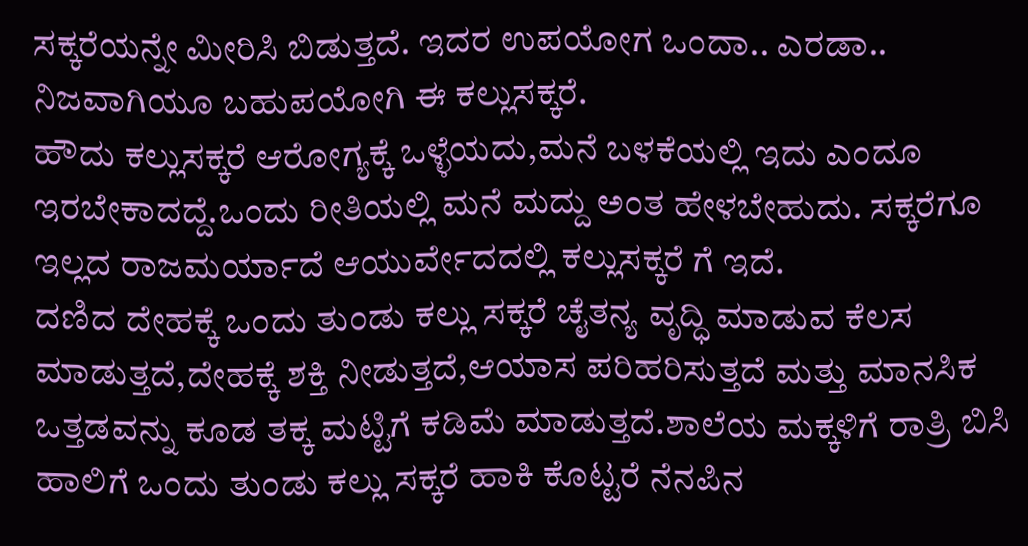ಸಕ್ಕರೆಯನ್ನೇ ಮೀರಿಸಿ ಬಿಡುತ್ತದೆ. ಇದರ ಉಪಯೋಗ ಒಂದಾ.. ಎರಡಾ.. ನಿಜವಾಗಿಯೂ ಬಹುಪಯೋಗಿ ಈ ಕಲ್ಲುಸಕ್ಕರೆ.
ಹೌದು ಕಲ್ಲುಸಕ್ಕರೆ ಆರೋಗ್ಯಕ್ಕೆ ಒಳ್ಳೆಯದು,ಮನೆ ಬಳಕೆಯಲ್ಲಿ ಇದು ಎಂದೂ ಇರಬೇಕಾದದ್ದೆ.ಒಂದು ರೀತಿಯಲ್ಲಿ ಮನೆ ಮದ್ದು ಅಂತ ಹೇಳಬೇಹುದು. ಸಕ್ಕರೆಗೂ ಇಲ್ಲದ ರಾಜಮರ್ಯಾದೆ ಆಯುರ್ವೇದದಲ್ಲಿ ಕಲ್ಲುಸಕ್ಕರೆ ಗೆ ಇದೆ.
ದಣಿದ ದೇಹಕ್ಕೆ ಒಂದು ತುಂಡು ಕಲ್ಲು ಸಕ್ಕರೆ ಚೈತನ್ಯ ವೃದ್ಧಿ ಮಾಡುವ ಕೆಲಸ ಮಾಡುತ್ತದೆ,ದೇಹಕ್ಕೆ ಶಕ್ತಿ ನೀಡುತ್ತದೆ,ಆಯಾಸ ಪರಿಹರಿಸುತ್ತದೆ ಮತ್ತು ಮಾನಸಿಕ ಒತ್ತಡವನ್ನು ಕೂಡ ತಕ್ಕ ಮಟ್ಟಿಗೆ ಕಡಿಮೆ ಮಾಡುತ್ತದೆ.ಶಾಲೆಯ ಮಕ್ಕಳಿಗೆ ರಾತ್ರಿ ಬಿಸಿ ಹಾಲಿಗೆ ಒಂದು ತುಂಡು ಕಲ್ಲು ಸಕ್ಕರೆ ಹಾಕಿ ಕೊಟ್ಟರೆ ನೆನಪಿನ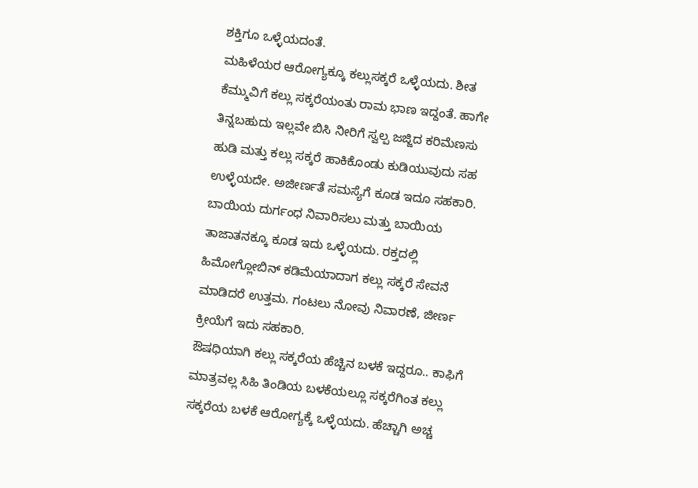ಶಕ್ತಿಗೂ ಒಳ್ಳೆಯದಂತೆ.
ಮಹಿಳೆಯರ ಆರೋಗ್ಯಕ್ಕೂ ಕಲ್ಲುಸಕ್ಕರೆ ಒಳ್ಳೆಯದು. ಶೀತ ಕೆಮ್ಮುವಿಗೆ ಕಲ್ಲು ಸಕ್ಕರೆಯಂತು ರಾಮ ಭಾಣ ಇದ್ದಂತೆ. ಹಾಗೇ ತಿನ್ನಬಹುದು ಇಲ್ಲವೇ ಬಿಸಿ ನೀರಿಗೆ ಸ್ವಲ್ಪ ಜಜ್ಜಿದ ಕರಿಮೆಣಸು ಹುಡಿ ಮತ್ತು ಕಲ್ಲು ಸಕ್ಕರೆ ಹಾಕಿಕೊಂಡು ಕುಡಿಯುವುದು ಸಹ ಉಳ್ಳೆಯದೇ. ಅಜೀರ್ಣತೆ ಸಮಸ್ಯೆಗೆ ಕೂಡ ಇದೂ ಸಹಕಾರಿ.
ಬಾಯಿಯ ದುರ್ಗಂಧ ನಿವಾರಿಸಲು ಮತ್ತು ಬಾಯಿಯ ತಾಜಾತನಕ್ಕೂ ಕೂಡ ಇದು ಒಳ್ಳೆಯದು. ರಕ್ತದಲ್ಲಿ ಹಿಮೋಗ್ಲೋಬಿನ್ ಕಡಿಮೆಯಾದಾಗ ಕಲ್ಲು ಸಕ್ಕರೆ ಸೇವನೆ ಮಾಡಿದರೆ ಉತ್ತಮ. ಗಂಟಲು ನೋವು ನಿವಾರಣೆ, ಜೀರ್ಣ ಕ್ರೀಯೆಗೆ ಇದು ಸಹಕಾರಿ.
ಔಷಧಿಯಾಗಿ ಕಲ್ಲು ಸಕ್ಕರೆಯ ಹೆಚ್ಚಿನ ಬಳಕೆ ಇದ್ದರೂ.. ಕಾಫಿಗೆ ಮಾತ್ರವಲ್ಲ ಸಿಹಿ ತಿಂಡಿಯ ಬಳಕೆಯಲ್ಲೂ ಸಕ್ಕರೆಗಿಂತ ಕಲ್ಲು ಸಕ್ಕರೆಯ ಬಳಕೆ ಆರೋಗ್ಯಕ್ಕೆ ಒಳ್ಳೆಯದು. ಹೆಚ್ಚಾಗಿ ಅಚ್ಚ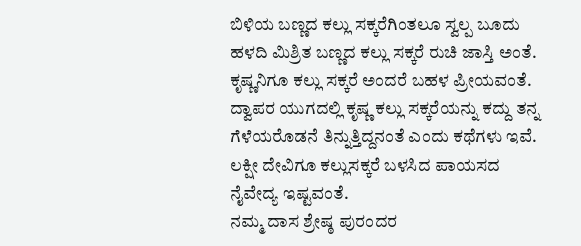ಬಿಳಿಯ ಬಣ್ಣದ ಕಲ್ಲು ಸಕ್ಕರೆಗಿಂತಲೂ ಸ್ವಲ್ಪ ಬೂದು ಹಳದಿ ಮಿಶ್ರಿತ ಬಣ್ಣದ ಕಲ್ಲು ಸಕ್ಕರೆ ರುಚಿ ಜಾಸ್ತಿ ಅಂತೆ.
ಕೃಷ್ಣನಿಗೂ ಕಲ್ಲು ಸಕ್ಕರೆ ಅಂದರೆ ಬಹಳ ಪ್ರೀಯವಂತೆ. ದ್ವಾಪರ ಯುಗದಲ್ಲಿ ಕೃಷ್ಣ ಕಲ್ಲು ಸಕ್ಕರೆಯನ್ನು ಕದ್ದು ತನ್ನ ಗೆಳೆಯರೊಡನೆ ತಿನ್ನುತ್ತಿದ್ದನಂತೆ ಎಂದು ಕಥೆಗಳು ಇವೆ. ಲಕ್ಷೀ ದೇವಿಗೂ ಕಲ್ಲುಸಕ್ಕರೆ ಬಳಸಿದ ಪಾಯಸದ ನೈವೇದ್ಯ ಇಷ್ಟವಂತೆ.
ನಮ್ಮ ದಾಸ ಶ್ರೇಷ್ಠ ಪುರಂದರ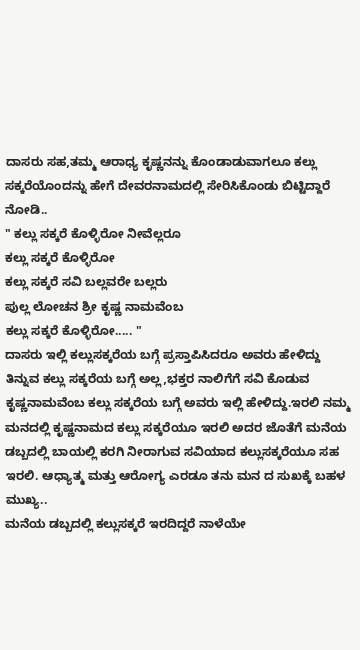ದಾಸರು ಸಹ,ತಮ್ಮ ಆರಾಧ್ಯ ಕೃಷ್ಣನನ್ನು ಕೊಂಡಾಡುವಾಗಲೂ ಕಲ್ಲು ಸಕ್ಕರೆಯೊಂದನ್ನು ಹೇಗೆ ದೇವರನಾಮದಲ್ಲಿ ಸೇರಿಸಿಕೊಂಡು ಬಿಟ್ಟಿದ್ದಾರೆ ನೋಡಿ..
" ಕಲ್ಲು ಸಕ್ಕರೆ ಕೊಳ್ಳಿರೋ ನೀವೆಲ್ಲರೂ
ಕಲ್ಲು ಸಕ್ಕರೆ ಕೊಳ್ಳಿರೋ
ಕಲ್ಲು ಸಕ್ಕರೆ ಸವಿ ಬಲ್ಲವರೇ ಬಲ್ಲರು
ಪುಲ್ಲ ಲೋಚನ ಶ್ರೀ ಕೃಷ್ಣ ನಾಮವೆಂಬ
ಕಲ್ಲು ಸಕ್ಕರೆ ಕೊಳ್ಳಿರೋ..... "
ದಾಸರು ಇಲ್ಲಿ ಕಲ್ಲುಸಕ್ಕರೆಯ ಬಗ್ಗೆ ಪ್ರಸ್ತಾಪಿಸಿದರೂ ಅವರು ಹೇಳಿದ್ದು ತಿನ್ನುವ ಕಲ್ಲು ಸಕ್ಕರೆಯ ಬಗ್ಗೆ ಅಲ್ಲ,ಭಕ್ತರ ನಾಲಿಗೆಗೆ ಸವಿ ಕೊಡುವ ಕೃಷ್ಣನಾಮವೆಂಬ ಕಲ್ಲು ಸಕ್ಕರೆಯ ಬಗ್ಗೆ ಅವರು ಇಲ್ಲಿ ಹೇಳಿದ್ದು.ಇರಲಿ ನಮ್ಮ ಮನದಲ್ಲಿ ಕೃಷ್ಣನಾಮದ ಕಲ್ಲು ಸಕ್ಕರೆಯೂ ಇರಲಿ ಅದರ ಜೊತೆಗೆ ಮನೆಯ ಡಬ್ಬದಲ್ಲಿ ಬಾಯಲ್ಲಿ ಕರಗಿ ನೀರಾಗುವ ಸವಿಯಾದ ಕಲ್ಲುಸಕ್ಕರೆಯೂ ಸಹ ಇರಲಿ. ಆಧ್ಯಾತ್ಮ ಮತ್ತು ಆರೋಗ್ಯ ಎರಡೂ ತನು ಮನ ದ ಸುಖಕ್ಕೆ ಬಹಳ ಮುಖ್ಯ..
ಮನೆಯ ಡಬ್ಬದಲ್ಲಿ ಕಲ್ಲುಸಕ್ಕರೆ ಇರದಿದ್ದರೆ ನಾಳೆಯೇ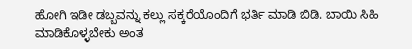ಹೋಗಿ ಇಡೀ ಡಬ್ಬವನ್ನು ಕಲ್ಲು ಸಕ್ಕರೆಯೊಂದಿಗೆ ಭರ್ತಿ ಮಾಡಿ ಬಿಡಿ. ಬಾಯಿ ಸಿಹಿ ಮಾಡಿಕೊಳ್ಳಬೇಕು ಅಂತ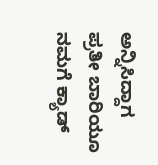ಅನ್ನಿಸಿದ್ದಾಗ ಪ್ರತೀ ಬಾರಿಯೂ ನಮಗೆ ಕ್ಯಾಡ್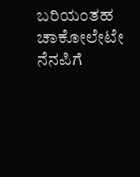ಬರಿಯಂತಹ ಚಾಕೋಲೇಟೇ ನೆನಪಿಗೆ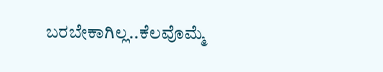ಬರಬೇಕಾಗಿಲ್ಲ..ಕೆಲವೊಮ್ಮೆ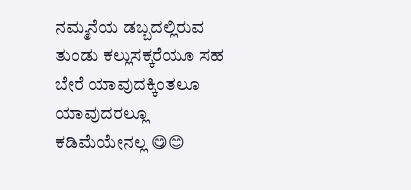ನಮ್ಮನೆಯ ಡಬ್ಬದಲ್ಲಿರುವ ತುಂಡು ಕಲ್ಲುಸಕ್ಕರೆಯೂ ಸಹ ಬೇರೆ ಯಾವುದಕ್ಕಿಂತಲೂ ಯಾವುದರಲ್ಲೂ ಕಡಿಮೆಯೇನಲ್ಲ 😋😊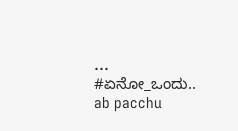...
#ಏನೋ_ಒಂದು..
ab pacchu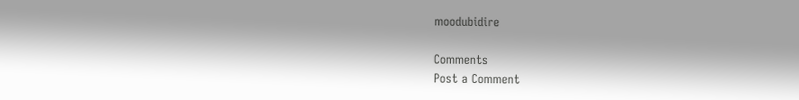moodubidire

Comments
Post a Comment